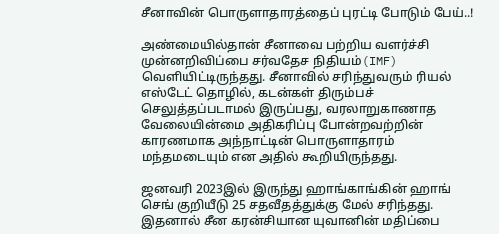சீனாவின் பொருளாதாரத்தைப் புரட்டி போடும் பேய்..!

அண்மையில்தான் சீனாவை பற்றிய வளர்ச்சி முன்னறிவிப்பை சர்வதேச நிதியம்(IMF) வெளியிட்டிருந்தது. சீனாவில் சரிந்துவரும் ரியல் எஸ்டேட் தொழில், கடன்கள் திரும்பச் செலுத்தப்படாமல் இருப்பது, வரலாறுகாணாத வேலையின்மை அதிகரிப்பு போன்றவற்றின் காரணமாக அந்நாட்டின் பொருளாதாரம் மந்தமடையும் என அதில் கூறியிருந்தது.

ஜனவரி 2023இல் இருந்து ஹாங்காங்கின் ஹாங் செங் குறியீடு 25 சதவீதத்துக்கு மேல் சரிந்தது. இதனால் சீன கரன்சியான யுவானின் மதிப்பை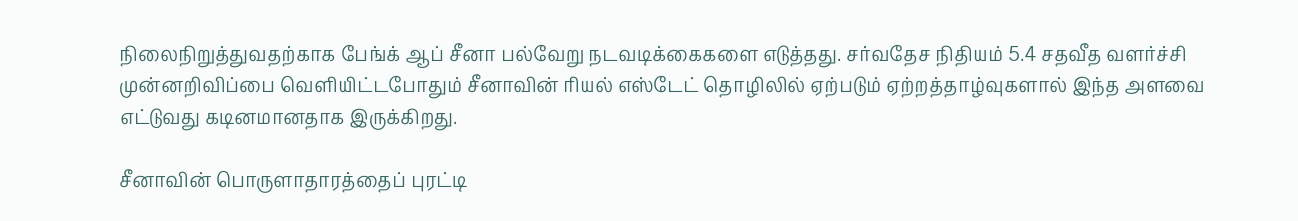நிலைநிறுத்துவதற்காக பேங்க் ஆப் சீனா பல்வேறு நடவடிக்கைகளை எடுத்தது. சர்வதேச நிதியம் 5.4 சதவீத வளர்ச்சி முன்னறிவிப்பை வெளியிட்டபோதும் சீனாவின் ரியல் எஸ்டேட் தொழிலில் ஏற்படும் ஏற்றத்தாழ்வுகளால் இந்த அளவை எட்டுவது கடினமானதாக இருக்கிறது.

சீனாவின் பொருளாதாரத்தைப் புரட்டி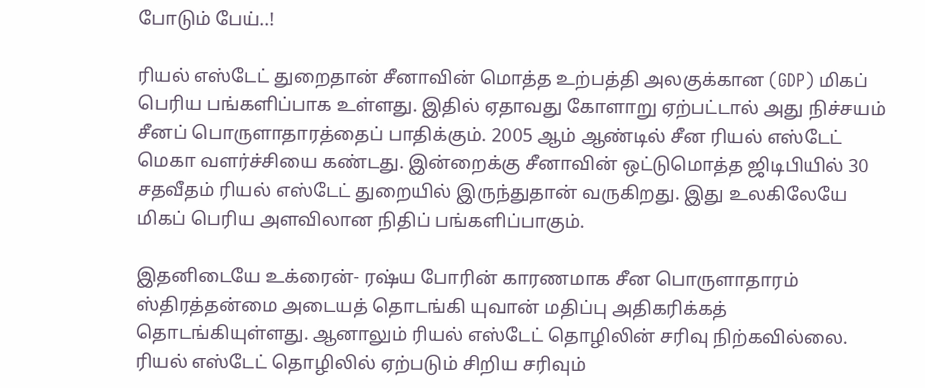போடும் பேய்..!

ரியல் எஸ்டேட் துறைதான் சீனாவின் மொத்த உற்பத்தி அலகுக்கான (GDP) மிகப் பெரிய பங்களிப்பாக உள்ளது. இதில் ஏதாவது கோளாறு ஏற்பட்டால் அது நிச்சயம் சீனப் பொருளாதாரத்தைப் பாதிக்கும். 2005 ஆம் ஆண்டில் சீன ரியல் எஸ்டேட் மெகா வளர்ச்சியை கண்டது. இன்றைக்கு சீனாவின் ஒட்டுமொத்த ஜிடிபியில் 30 சதவீதம் ரியல் எஸ்டேட் துறையில் இருந்துதான் வருகிறது. இது உலகிலேயே மிகப் பெரிய அளவிலான நிதிப் பங்களிப்பாகும்.

இதனிடையே உக்ரைன்- ரஷ்ய போரின் காரணமாக சீன பொருளாதாரம் ஸ்திரத்தன்மை அடையத் தொடங்கி யுவான் மதிப்பு அதிகரிக்கத் தொடங்கியுள்ளது. ஆனாலும் ரியல் எஸ்டேட் தொழிலின் சரிவு நிற்கவில்லை. ரியல் எஸ்டேட் தொழிலில் ஏற்படும் சிறிய சரிவும்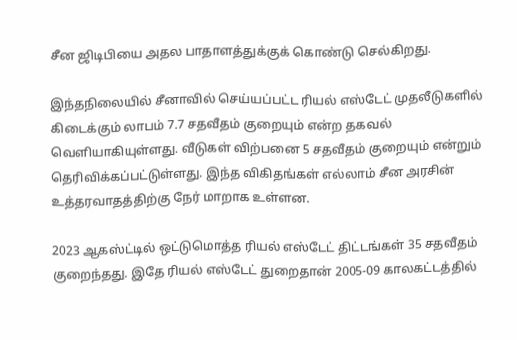சீன ஜிடிபியை அதல பாதாளத்துக்குக் கொண்டு செல்கிறது.

இந்தநிலையில் சீனாவில் செய்யப்பட்ட ரியல் எஸ்டேட் முதலீடுகளில் கிடைக்கும் லாபம் 7.7 சதவீதம் குறையும் என்ற தகவல் வெளியாகியுள்ளது. வீடுகள் விற்பனை 5 சதவீதம் குறையும் என்றும் தெரிவிக்கப்பட்டுள்ளது. இந்த விகிதங்கள் எல்லாம் சீன அரசின் உத்தரவாதத்திற்கு நேர் மாறாக உள்ளன.

2023 ஆகஸ்ட்டில் ஒட்டுமொத்த ரியல் எஸ்டேட் திட்டங்கள் 35 சதவீதம் குறைந்தது. இதே ரியல் எஸ்டேட் துறைதான் 2005-09 காலகட்டத்தில்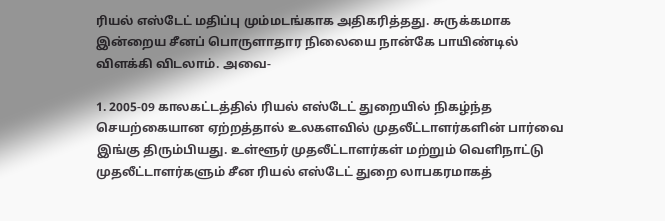ரியல் எஸ்டேட் மதிப்பு மும்மடங்காக அதிகரித்தது. சுருக்கமாக இன்றைய சீனப் பொருளாதார நிலையை நான்கே பாயிண்டில் விளக்கி விடலாம். அவை-

1. 2005-09 காலகட்டத்தில் ரியல் எஸ்டேட் துறையில் நிகழ்ந்த செயற்கையான ஏற்றத்தால் உலகளவில் முதலீட்டாளர்களின் பார்வை இங்கு திரும்பியது. உள்ளூர் முதலீட்டாளர்கள் மற்றும் வெளிநாட்டு முதலீட்டாளர்களும் சீன ரியல் எஸ்டேட் துறை லாபகரமாகத்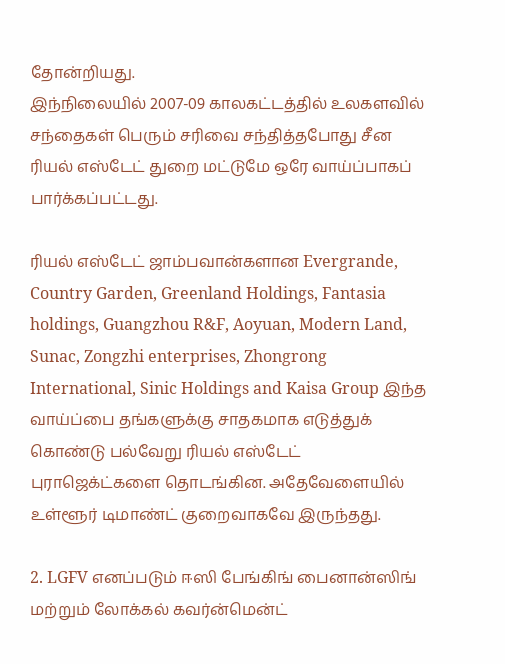தோன்றியது.
இந்நிலையில் 2007-09 காலகட்டத்தில் உலகளவில் சந்தைகள் பெரும் சரிவை சந்தித்தபோது சீன ரியல் எஸ்டேட் துறை மட்டுமே ஒரே வாய்ப்பாகப் பார்க்கப்பட்டது.

ரியல் எஸ்டேட் ஜாம்பவான்களான Evergrande, Country Garden, Greenland Holdings, Fantasia holdings, Guangzhou R&F, Aoyuan, Modern Land, Sunac, Zongzhi enterprises, Zhongrong International, Sinic Holdings and Kaisa Group இந்த வாய்ப்பை தங்களுக்கு சாதகமாக எடுத்துக் கொண்டு பல்வேறு ரியல் எஸ்டேட் புராஜெக்ட்களை தொடங்கின. அதேவேளையில் உள்ளூர் டிமாண்ட் குறைவாகவே இருந்தது.

2. LGFV எனப்படும் ஈஸி பேங்கிங் பைனான்ஸிங் மற்றும் லோக்கல் கவர்ன்மென்ட்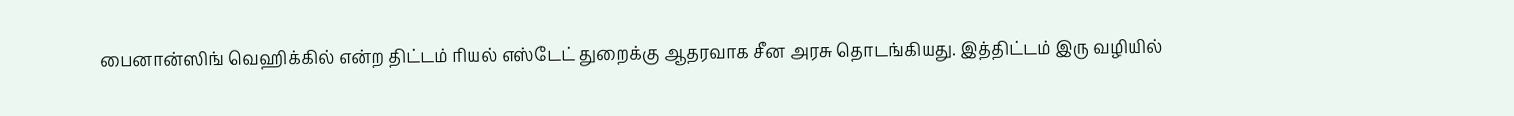பைனான்ஸிங் வெஹிக்கில் என்ற திட்டம் ரியல் எஸ்டேட் துறைக்கு ஆதரவாக சீன அரசு தொடங்கியது. இத்திட்டம் இரு வழியில்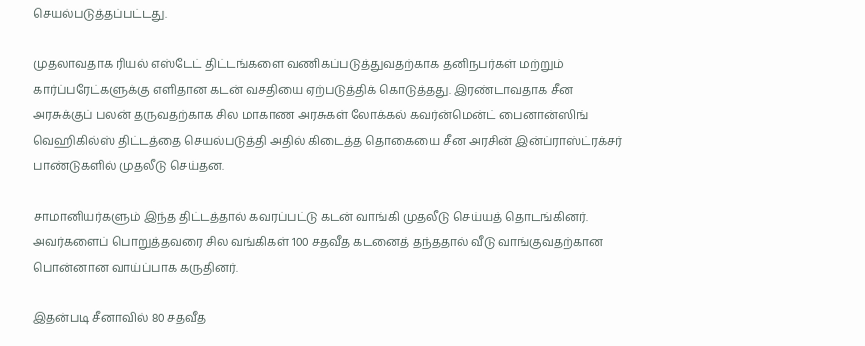செயல்படுத்தப்பட்டது.

முதலாவதாக ரியல் எஸ்டேட் திட்டங்களை வணிகப்படுத்துவதற்காக தனிநபர்கள் மற்றும் கார்ப்பரேட்களுக்கு எளிதான கடன் வசதியை ஏற்படுத்திக் கொடுத்தது. இரண்டாவதாக சீன அரசுக்குப் பலன் தருவதற்காக சில மாகாண அரசுகள் லோக்கல் கவர்ன்மென்ட் பைனான்ஸிங் வெஹிகில்ஸ் திட்டத்தை செயல்படுத்தி அதில் கிடைத்த தொகையை சீன அரசின் இன்ப்ராஸ்ட்ரக்சர் பாண்டுகளில் முதலீடு செய்தன.

சாமானியர்களும் இந்த திட்டத்தால் கவரப்பட்டு கடன் வாங்கி முதலீடு செய்யத் தொடங்கினர். அவர்களைப் பொறுத்தவரை சில வங்கிகள் 100 சதவீத கடனைத் தந்ததால் வீடு வாங்குவதற்கான பொன்னான வாய்ப்பாக கருதினர்.

இதன்படி சீனாவில் 80 சதவீத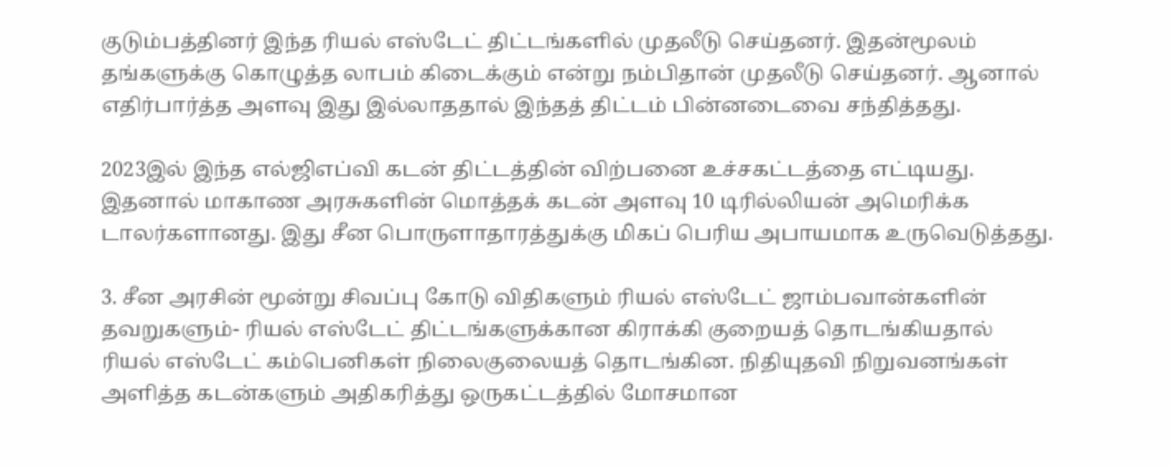குடும்பத்தினர் இந்த ரியல் எஸ்டேட் திட்டங்களில் முதலீடு செய்தனர். இதன்மூலம் தங்களுக்கு கொழுத்த லாபம் கிடைக்கும் என்று நம்பிதான் முதலீடு செய்தனர். ஆனால் எதிர்பார்த்த அளவு இது இல்லாததால் இந்தத் திட்டம் பின்னடைவை சந்தித்தது.

2023இல் இந்த எல்ஜிஎப்வி கடன் திட்டத்தின் விற்பனை உச்சகட்டத்தை எட்டியது. இதனால் மாகாண அரசுகளின் மொத்தக் கடன் அளவு 10 டிரில்லியன் அமெரிக்க டாலர்களானது. இது சீன பொருளாதாரத்துக்கு மிகப் பெரிய அபாயமாக உருவெடுத்தது.

3. சீன அரசின் மூன்று சிவப்பு கோடு விதிகளும் ரியல் எஸ்டேட் ஜாம்பவான்களின் தவறுகளும்- ரியல் எஸ்டேட் திட்டங்களுக்கான கிராக்கி குறையத் தொடங்கியதால் ரியல் எஸ்டேட் கம்பெனிகள் நிலைகுலையத் தொடங்கின. நிதியுதவி நிறுவனங்கள் அளித்த கடன்களும் அதிகரித்து ஒருகட்டத்தில் மோசமான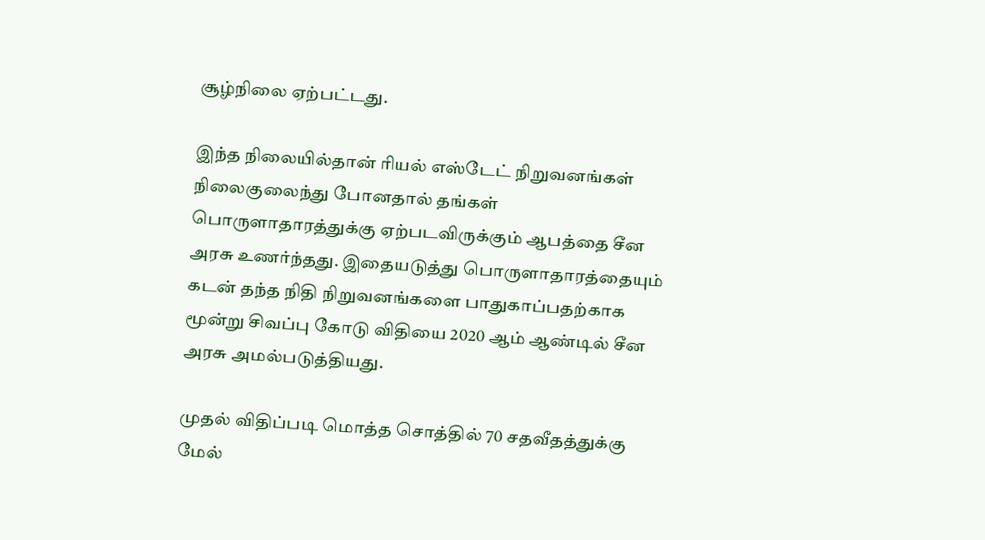சூழ்நிலை ஏற்பட்டது.

இந்த நிலையில்தான் ரியல் எஸ்டேட் நிறுவனங்கள் நிலைகுலைந்து போனதால் தங்கள் பொருளாதாரத்துக்கு ஏற்படவிருக்கும் ஆபத்தை சீன அரசு உணர்ந்தது. இதையடுத்து பொருளாதாரத்தையும் கடன் தந்த நிதி நிறுவனங்களை பாதுகாப்பதற்காக மூன்று சிவப்பு கோடு விதியை 2020 ஆம் ஆண்டில் சீன அரசு அமல்படுத்தியது.

முதல் விதிப்படி மொத்த சொத்தில் 70 சதவீதத்துக்கு மேல்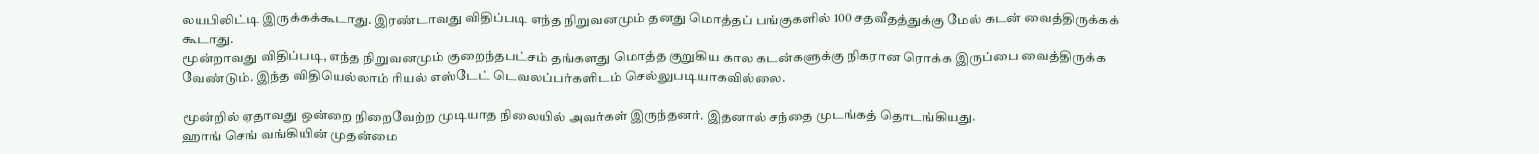லயபிலிட்டி இருக்கக்கூடாது. இரண்டாவது விதிப்படி எந்த நிறுவனமும் தனது மொத்தப் பங்குகளில் 100 சதவீதத்துக்கு மேல் கடன் வைத்திருக்கக் கூடாது.
மூன்றாவது விதிப்படி, எந்த நிறுவனமும் குறைந்தபட்சம் தங்களது மொத்த குறுகிய கால கடன்களுக்கு நிகரான ரொக்க இருப்பை வைத்திருக்க வேண்டும். இந்த விதியெல்லாம் ரியல் எஸ்டேட் டெவலப்பர்களிடம் செல்லுபடியாகவில்லை.

மூன்றில் ஏதாவது ஒன்றை நிறைவேற்ற முடியாத நிலையில் அவர்கள் இருந்தனர். இதனால் சந்தை முடங்கத் தொடங்கியது.
ஹாங் செங் வங்கியின் முதன்மை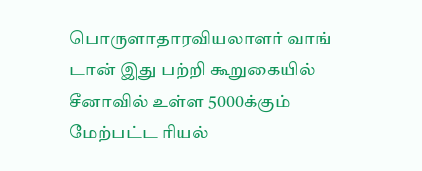பொருளாதாரவியலாளர் வாங் டான் இது பற்றி கூறுகையில் சீனாவில் உள்ள 5000க்கும் மேற்பட்ட ரியல்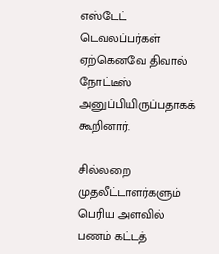எஸ்டேட் டெவலப்பர்கள் ஏற்கெனவே திவால் நோட்டீஸ் அனுப்பியிருப்பதாகக் கூறினார்.

சில்லறை முதலீட்டாளர்களும் பெரிய அளவில் பணம் கட்டத்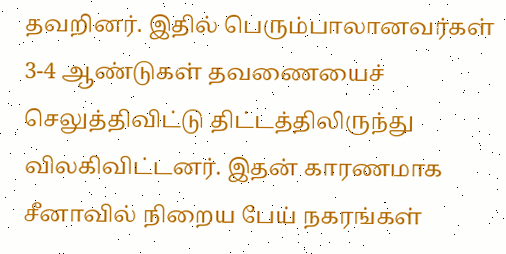தவறினர். இதில் பெரும்பாலானவர்கள் 3-4 ஆண்டுகள் தவணையைச் செலுத்திவிட்டு திட்டத்திலிருந்து விலகிவிட்டனர். இதன் காரணமாக சீனாவில் நிறைய பேய் நகரங்கள்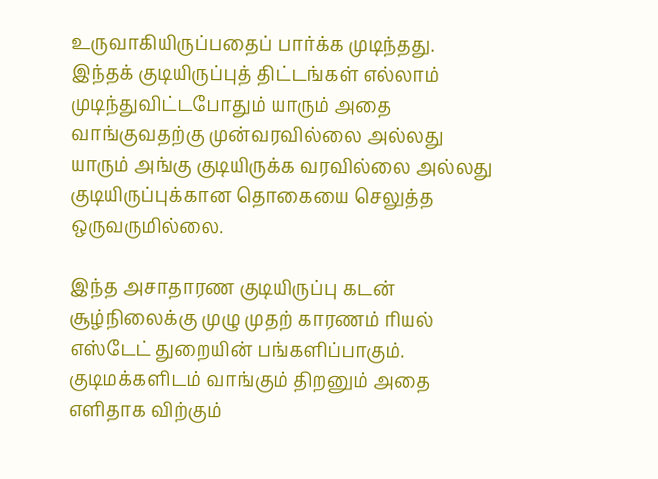உருவாகியிருப்பதைப் பார்க்க முடிந்தது. இந்தக் குடியிருப்புத் திட்டங்கள் எல்லாம் முடிந்துவிட்டபோதும் யாரும் அதை வாங்குவதற்கு முன்வரவில்லை அல்லது யாரும் அங்கு குடியிருக்க வரவில்லை அல்லது குடியிருப்புக்கான தொகையை செலுத்த ஒருவருமில்லை.

இந்த அசாதாரண குடியிருப்பு கடன் சூழ்நிலைக்கு முழு முதற் காரணம் ரியல் எஸ்டேட் துறையின் பங்களிப்பாகும். குடிமக்களிடம் வாங்கும் திறனும் அதை எளிதாக விற்கும்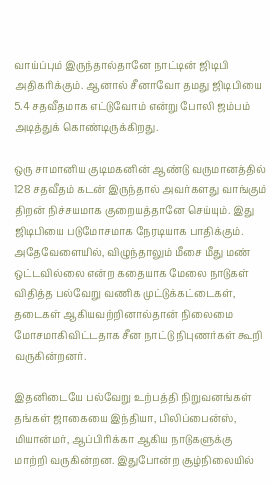வாய்ப்பும் இருந்தால்தானே நாட்டின் ஜிடிபி அதிகரிக்கும். ஆனால் சீனாவோ தமது ஜிடிபியை 5.4 சதவீதமாக எட்டுவோம் என்று போலி ஜம்பம் அடித்துக் கொண்டிருக்கிறது.

ஒரு சாமானிய குடிமகனின் ஆண்டு வருமானத்தில் 128 சதவீதம் கடன் இருந்தால் அவர்களது வாங்கும் திறன் நிச்சயமாக குறையத்தானே செய்யும். இது ஜிடிபியை படுமோசமாக நேரடியாக பாதிக்கும்.
அதேவேளையில், விழுந்தாலும் மீசை மீது மண் ஒட்டவில்லை என்ற கதையாக மேலை நாடுகள் விதித்த பல்வேறு வணிக முட்டுக்கட்டைகள், தடைகள் ஆகியவற்றினால்தான் நிலைமை மோசமாகிவிட்டதாக சீன நாட்டு நிபுணர்கள் கூறி வருகின்றனர்.

இதனிடையே பல்வேறு உற்பத்தி நிறுவனங்கள் தங்கள் ஜாகையை இந்தியா, பிலிப்பைன்ஸ், மியான்மர், ஆப்பிரிக்கா ஆகிய நாடுகளுக்கு மாற்றி வருகின்றன. இதுபோன்ற சூழ்நிலையில்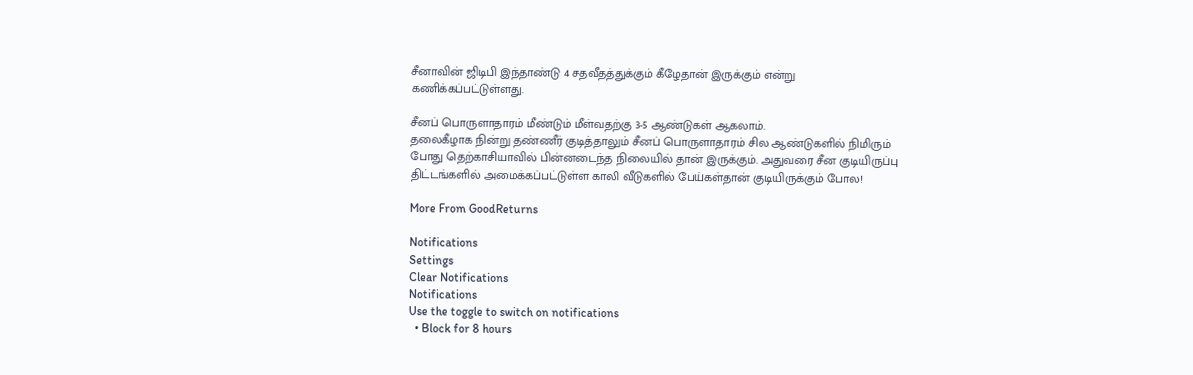சீனாவின் ஜிடிபி இந்தாண்டு 4 சதவீதத்துக்கும் கீழேதான் இருக்கும் என்று கணிக்கப்பட்டுள்ளது.

சீனப் பொருளாதாரம் மீண்டும் மீள்வதற்கு 3-5 ஆண்டுகள் ஆகலாம்.
தலைகீழாக நின்று தண்ணீர் குடித்தாலும் சீனப் பொருளாதாரம் சில ஆண்டுகளில் நிமிரும் போது தெற்காசியாவில் பின்னடைந்த நிலையில் தான் இருக்கும். அதுவரை சீன குடியிருப்பு திட்டங்களில் அமைக்கப்பட்டுள்ள காலி வீடுகளில் பேய்கள்தான் குடியிருக்கும் போல!

More From GoodReturns

Notifications
Settings
Clear Notifications
Notifications
Use the toggle to switch on notifications
  • Block for 8 hours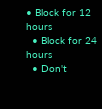• Block for 12 hours
  • Block for 24 hours
  • Don't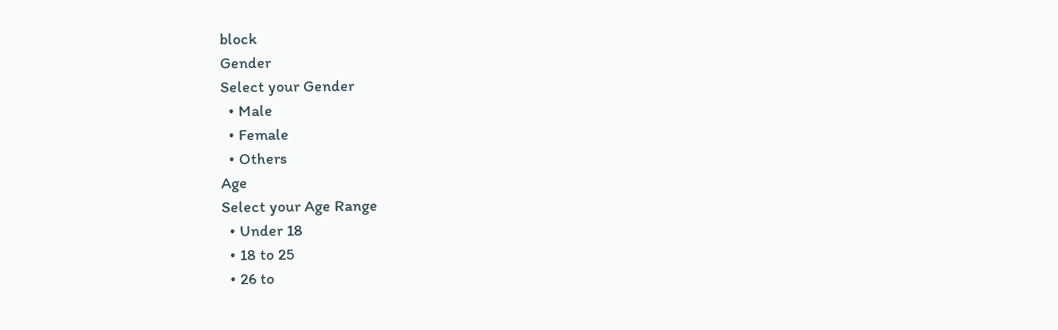block
Gender
Select your Gender
  • Male
  • Female
  • Others
Age
Select your Age Range
  • Under 18
  • 18 to 25
  • 26 to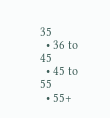35
  • 36 to 45
  • 45 to 55
  • 55+